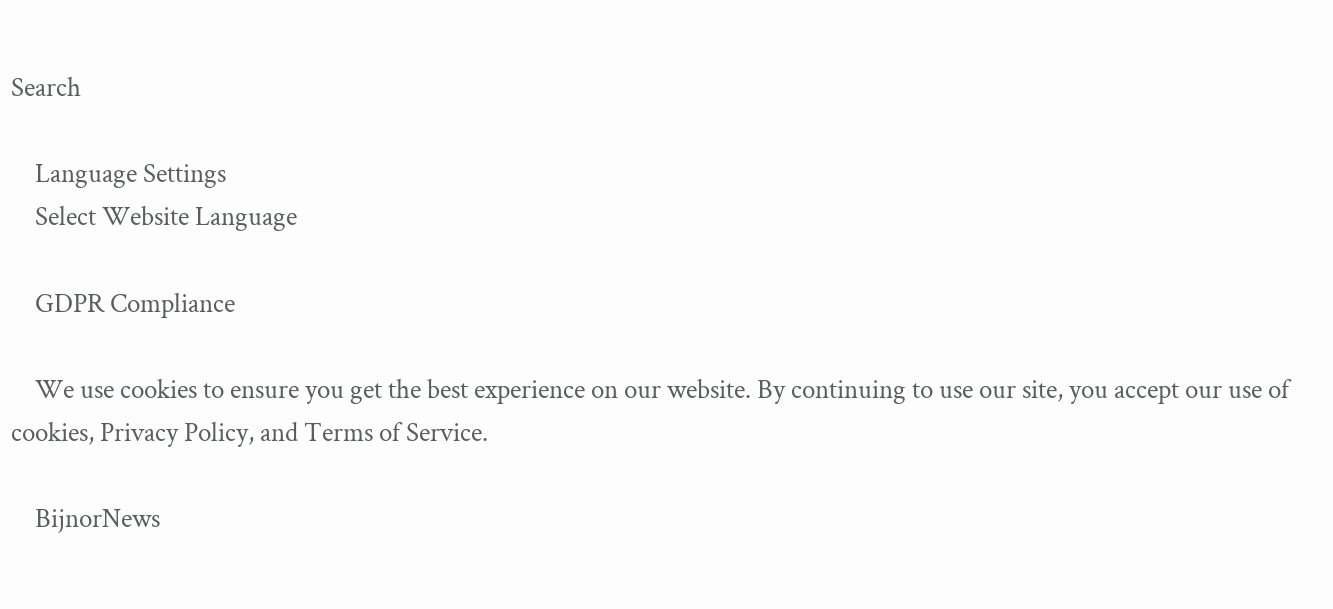Search

    Language Settings
    Select Website Language

    GDPR Compliance

    We use cookies to ensure you get the best experience on our website. By continuing to use our site, you accept our use of cookies, Privacy Policy, and Terms of Service.

    BijnorNews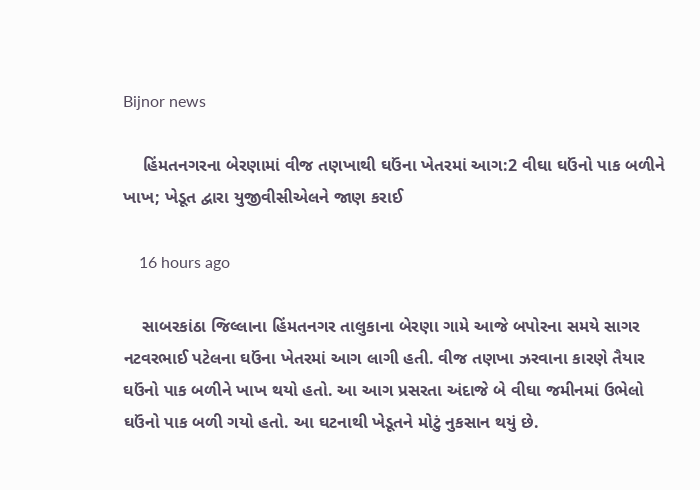Bijnor news

    હિંમતનગરના બેરણામાં વીજ તણખાથી ઘઉંના ખેતરમાં આગ:2 વીઘા ઘઉંનો પાક બળીને ખાખ; ખેડૂત દ્વારા યુજીવીસીએલને જાણ કરાઈ

    16 hours ago

    સાબરકાંઠા જિલ્લાના હિંમતનગર તાલુકાના બેરણા ગામે આજે બપોરના સમયે સાગર નટવરભાઈ પટેલના ઘઉંના ખેતરમાં આગ લાગી હતી. વીજ તણખા ઝરવાના કારણે તૈયાર ઘઉંનો પાક બળીને ખાખ થયો હતો. આ આગ પ્રસરતા અંદાજે બે વીઘા જમીનમાં ઉભેલો ઘઉંનો પાક બળી ગયો હતો. આ ઘટનાથી ખેડૂતને મોટું નુકસાન થયું છે.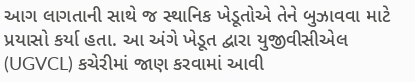આગ લાગતાની સાથે જ સ્થાનિક ખેડૂતોએ તેને બુઝાવવા માટે પ્રયાસો કર્યા હતા. આ અંગે ખેડૂત દ્વારા યુજીવીસીએલ (UGVCL) કચેરીમાં જાણ કરવામાં આવી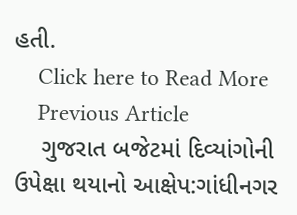હતી.
    Click here to Read More
    Previous Article
    ગુજરાત બજેટમાં દિવ્યાંગોની ઉપેક્ષા થયાનો આક્ષેપ:ગાંધીનગર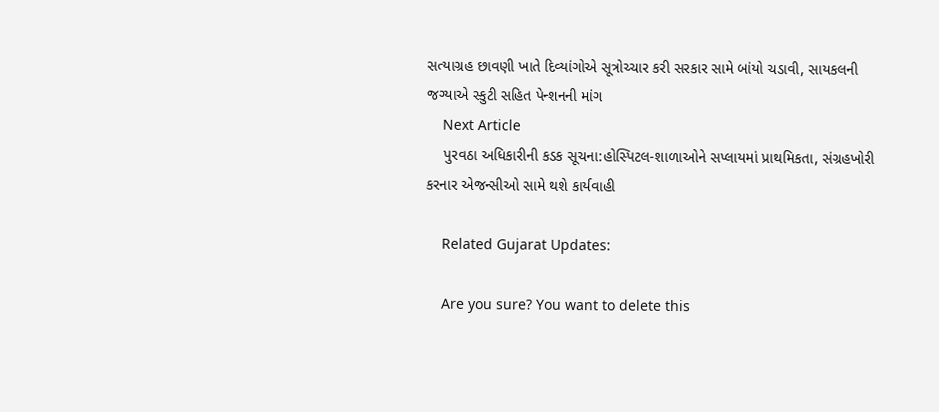સત્યાગ્રહ છાવણી ખાતે દિવ્યાંગોએ સૂત્રોચ્ચાર કરી સરકાર સામે બાંયો ચડાવી, સાયકલની જગ્યાએ સ્કુટી સહિત પેન્શનની માંગ
    Next Article
    પુરવઠા અધિકારીની કડક સૂચના:હોસ્પિટલ-શાળાઓને સપ્લાયમાં પ્રાથમિકતા, સંગ્રહખોરી કરનાર એજન્સીઓ સામે થશે કાર્યવાહી

    Related Gujarat Updates:

    Are you sure? You want to delete this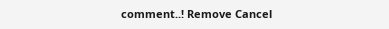comment..! Remove Cancel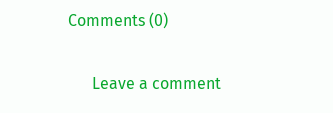Comments (0)

      Leave a comment